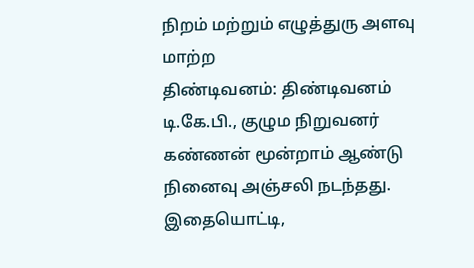நிறம் மற்றும் எழுத்துரு அளவு மாற்ற
திண்டிவனம்: திண்டிவனம் டி.கே.பி., குழும நிறுவனர் கண்ணன் மூன்றாம் ஆண்டு நினைவு அஞ்சலி நடந்தது.
இதையொட்டி,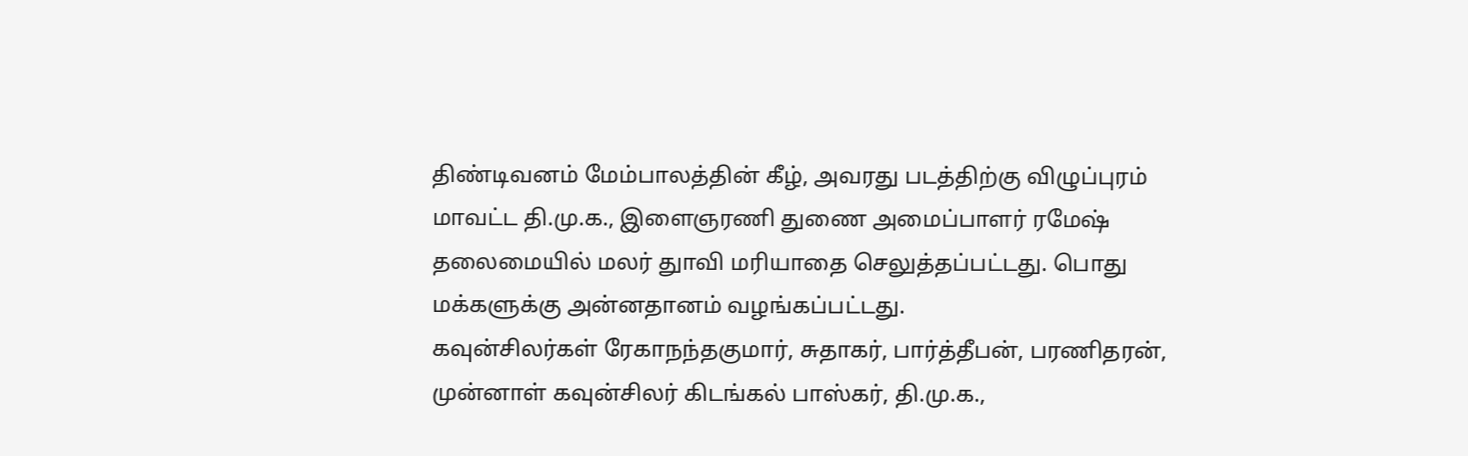திண்டிவனம் மேம்பாலத்தின் கீழ், அவரது படத்திற்கு விழுப்புரம் மாவட்ட தி.மு.க., இளைஞரணி துணை அமைப்பாளர் ரமேஷ் தலைமையில் மலர் துாவி மரியாதை செலுத்தப்பட்டது. பொது மக்களுக்கு அன்னதானம் வழங்கப்பட்டது.
கவுன்சிலர்கள் ரேகாநந்தகுமார், சுதாகர், பார்த்தீபன், பரணிதரன், முன்னாள் கவுன்சிலர் கிடங்கல் பாஸ்கர், தி.மு.க.,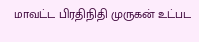மாவட்ட பிரதிநிதி முருகன் உட்பட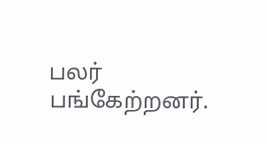பலர் பங்கேற்றனர்.